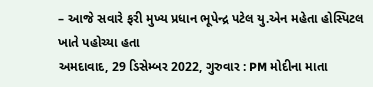– આજે સવારે ફરી મુખ્ય પ્રધાન ભૂપેન્દ્ર પટેલ યુ.એન મહેતા હોસ્પિટલ ખાતે પહોચ્યા હતા
અમદાવાદ, 29 ડિસેમ્બર 2022, ગુરુવાર : PM મોદીના માતા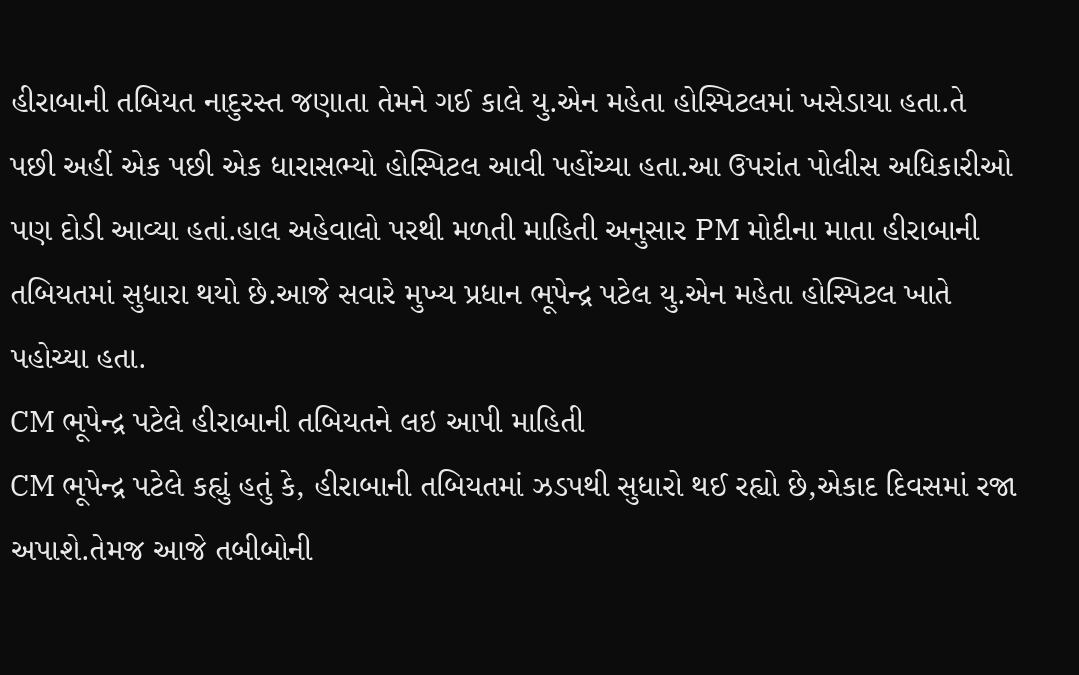હીરાબાની તબિયત નાદુરસ્ત જણાતા તેમને ગઈ કાલે યુ.એન મહેતા હોસ્પિટલમાં ખસેડાયા હતા.તે પછી અહીં એક પછી એક ધારાસભ્યો હોસ્પિટલ આવી પહોંચ્યા હતા.આ ઉપરાંત પોલીસ અધિકારીઓ પણ દોડી આવ્યા હતાં.હાલ અહેવાલો પરથી મળતી માહિતી અનુસાર PM મોદીના માતા હીરાબાની તબિયતમાં સુધારા થયો છે.આજે સવારે મુખ્ય પ્રધાન ભૂપેન્દ્ર પટેલ યુ.એન મહેતા હોસ્પિટલ ખાતે પહોચ્યા હતા.
CM ભૂપેન્દ્ર પટેલે હીરાબાની તબિયતને લઇ આપી માહિતી
CM ભૂપેન્દ્ર પટેલે કહ્યું હતું કે, હીરાબાની તબિયતમાં ઝડપથી સુધારો થઈ રહ્યો છે,એકાદ દિવસમાં રજા અપાશે.તેમજ આજે તબીબોની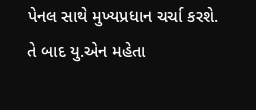પેનલ સાથે મુખ્યપ્રધાન ચર્ચા કરશે. તે બાદ યુ.એન મહેતા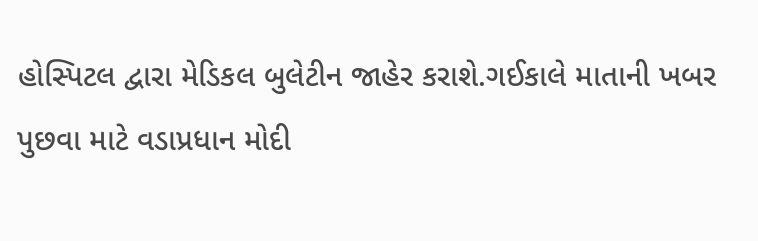હોસ્પિટલ દ્વારા મેડિકલ બુલેટીન જાહેર કરાશે.ગઈકાલે માતાની ખબર પુછવા માટે વડાપ્રધાન મોદી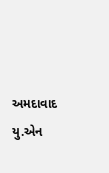અમદાવાદ યુ.એન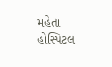મહેતા હોસ્પિટલ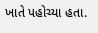ખાતે પહોચ્યા હતા.